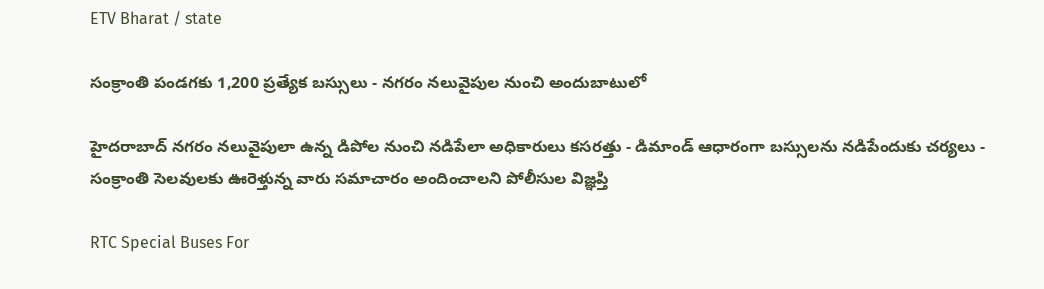ETV Bharat / state

సంక్రాంతి పండగకు 1,200 ప్రత్యేక బస్సులు - నగరం నలువైపుల నుంచి అందుబాటులో

హైదరాబాద్ నగరం నలువైపులా ఉన్న డిపోల నుంచి నడిపేలా అధికారులు కసరత్తు - డిమాండ్ ఆధారంగా బస్సులను నడిపేందుకు చర్యలు - సంక్రాంతి సెలవులకు ఊరెళ్తున్న వారు సమాచారం అందించాలని పోలీసుల విజ్ఞప్తి

RTC Special Buses For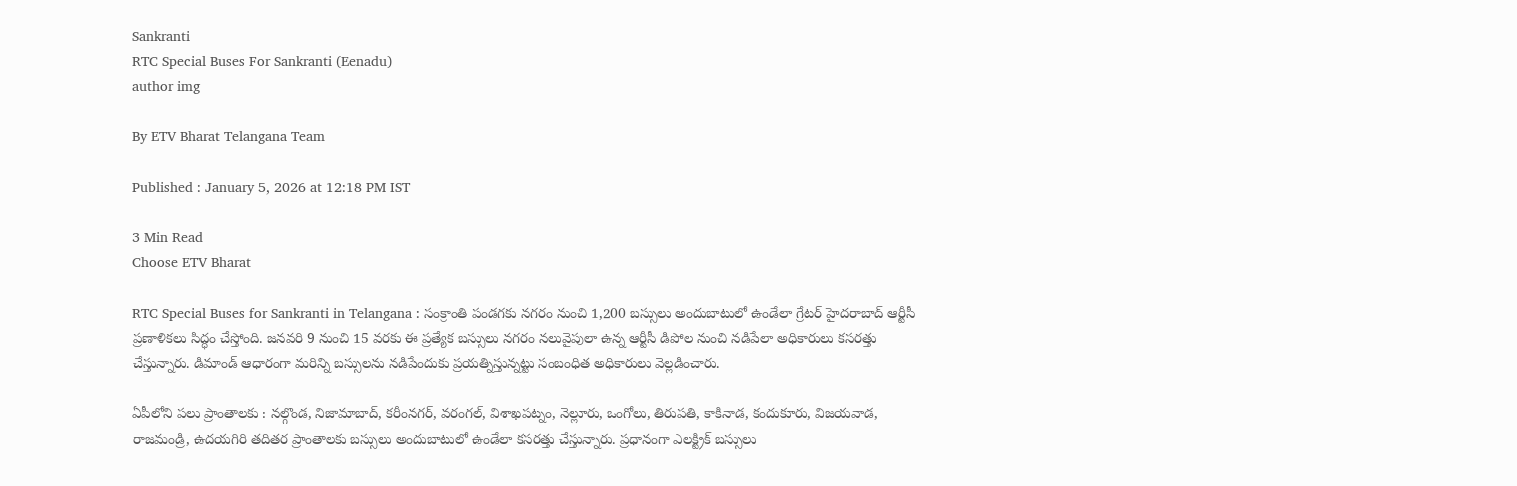Sankranti
RTC Special Buses For Sankranti (Eenadu)
author img

By ETV Bharat Telangana Team

Published : January 5, 2026 at 12:18 PM IST

3 Min Read
Choose ETV Bharat

RTC Special Buses for Sankranti in Telangana : సంక్రాంతి పండగకు నగరం నుంచి 1,200 బస్సులు అందుబాటులో ఉండేలా గ్రేటర్‌ హైదరాబాద్ ఆర్టీసీ ప్రణాళికలు సిద్ధం చేస్తోంది. జనవరి 9 నుంచి 15 వరకు ఈ ప్రత్యేక బస్సులు నగరం నలువైపులా ఉన్న ఆర్టీసీ డిపోల నుంచి నడిపేలా అధికారులు కసరత్తు చేస్తున్నారు. డిమాండ్‌ ఆధారంగా మరిన్ని బస్సులను నడిపేందుకు ప్రయత్నిస్తున్నట్టు సంబంధిత అధికారులు వెల్లడించారు.

ఏపీలోని పలు ప్రాంతాలకు : నల్గొండ, నిజామాబాద్, కరీంనగర్, వరంగల్, విశాఖపట్నం, నెల్లూరు, ఒంగోలు, తిరుపతి, కాకినాడ, కందుకూరు, విజయవాడ, రాజమండ్రి, ఉదయగిరి తదితర ప్రాంతాలకు బస్సులు అందుబాటులో ఉండేలా కసరత్తు చేస్తున్నారు. ప్రధానంగా ఎలక్ట్రిక్‌ బస్సులు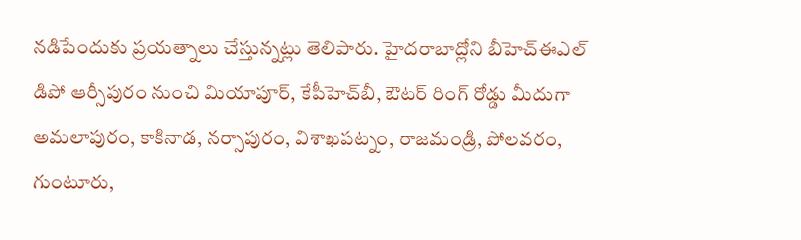నడిపేందుకు ప్రయత్నాలు చేస్తున్నట్లు తెలిపారు. హైదరాబాద్లోని బీహెచ్‌ఈఎల్‌ డిపో ఆర్సీపురం నుంచి మియాపూర్, కేపీహెచ్‌బీ, ఔటర్‌ రింగ్ రోడ్డు మీదుగా అమలాపురం, కాకినాడ, నర్సాపురం, విశాఖపట్నం, రాజమండ్రి, పోలవరం, గుంటూరు,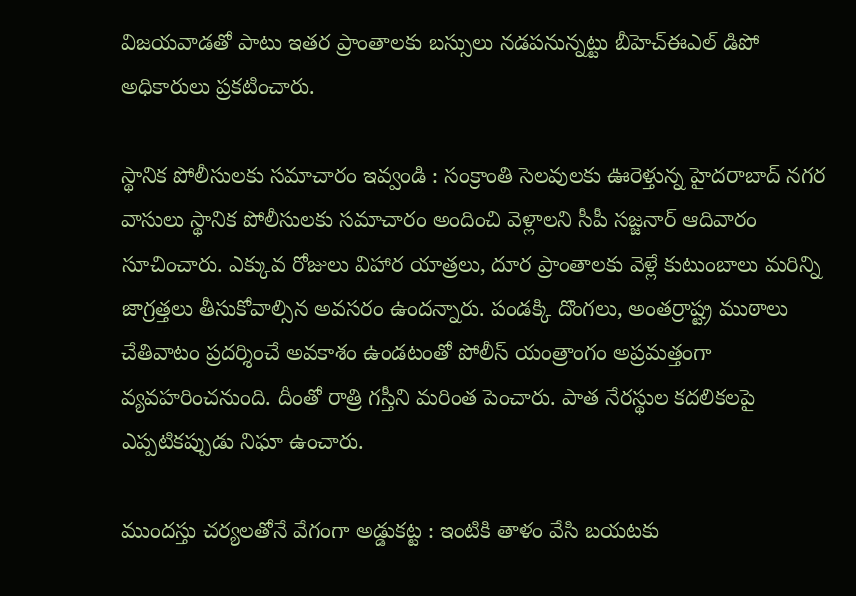విజయవాడతో పాటు ఇతర ప్రాంతాలకు బస్సులు నడపనున్నట్టు బీహెచ్‌ఈఎల్‌ డిపో అధికారులు ప్రకటించారు.

స్థానిక పోలీసులకు సమాచారం ఇవ్వండి : సంక్రాంతి సెలవులకు ఊరెళ్తున్న హైదరాబాద్ నగర వాసులు స్థానిక పోలీసులకు సమాచారం అందించి వెళ్లాలని సీపీ సజ్జనార్‌ ఆదివారం సూచించారు. ఎక్కువ రోజులు విహార యాత్రలు, దూర ప్రాంతాలకు వెళ్లే కుటుంబాలు మరిన్ని జాగ్రత్తలు తీసుకోవాల్సిన అవసరం ఉందన్నారు. పండక్కి దొంగలు, అంతర్రాష్ట్ర ముఠాలు చేతివాటం ప్రదర్శించే అవకాశం ఉండటంతో పోలీస్ యంత్రాంగం అప్రమత్తంగా వ్యవహరించనుంది. దీంతో రాత్రి గస్తీని మరింత పెంచారు. పాత నేరస్థుల కదలికలపై ఎప్పటికప్పుడు నిఘా ఉంచారు.

ముందస్తు చర్యలతోనే వేగంగా అడ్డుకట్ట : ఇంటికి తాళం వేసి బయటకు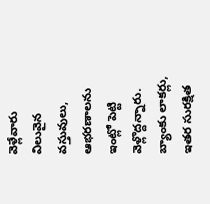వెళ్లేవారు విలువైన వస్తువులు, ఆభరణాలను ఇంట్లో పెట్టి వెళ్లొద్దన్నారు. బ్యాంకు లాకర్లు, ఇతర సురక్షిత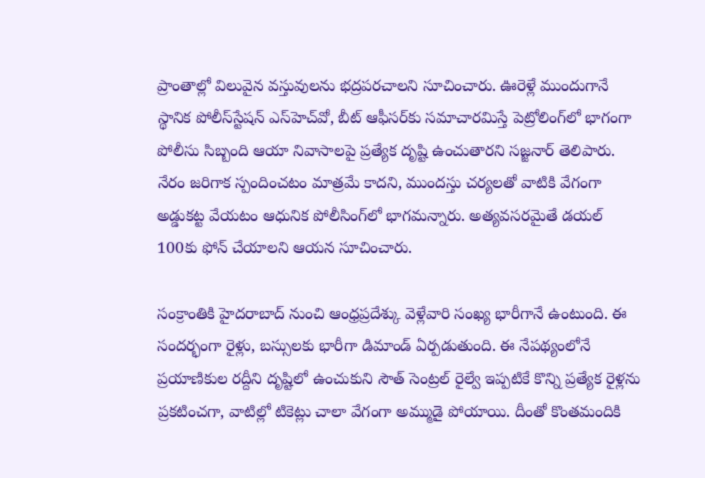ప్రాంతాల్లో విలువైన వస్తువులను భద్రపరచాలని సూచించారు. ఊరెళ్లే ముందుగానే స్థానిక పోలీస్‌స్టేషన్‌ ఎస్‌హెచ్‌వో, బీట్‌ ఆఫీసర్‌కు సమాచారమిస్తే పెట్రోలింగ్‌లో భాగంగా పోలీసు సిబ్బంది ఆయా నివాసాలపై ప్రత్యేక దృష్టి ఉంచుతారని సజ్జనార్ తెలిపారు. నేరం జరిగాక స్పందించటం మాత్రమే కాదని, ముందస్తు చర్యలతో వాటికి వేగంగా అడ్డుకట్ట వేయటం ఆధునిక పోలీసింగ్‌లో భాగమన్నారు. అత్యవసరమైతే డయల్‌ 100కు ఫోన్‌ చేయాలని ఆయన సూచించారు.

సంక్రాంతికి హైదరాబాద్ నుంచి ఆంధ్రప్రదేశ్కు వెళ్లేవారి సంఖ్య భారీగానే ఉంటుంది. ఈ సందర్భంగా రైళ్లు, బస్సులకు భారీగా డిమాండ్ ఏర్పడుతుంది. ఈ నేపథ్యంలోనే ప్రయాణికుల రద్దీని దృష్టిలో ఉంచుకుని సౌత్ సెంట్రల్ రైల్వే ఇప్పటికే కొన్ని ప్రత్యేక రైళ్లను ప్రకటించగా, వాటిల్లో టికెట్లు చాలా వేగంగా అమ్ముడై పోయాయి. దీంతో కొంతమందికి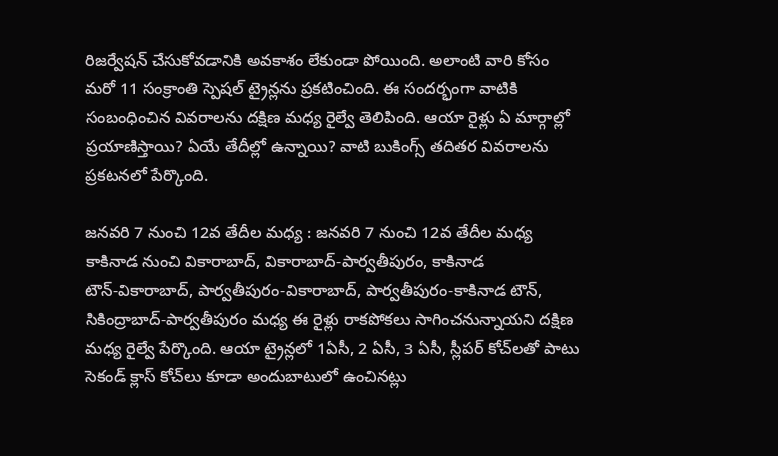రిజర్వేషన్ చేసుకోవడానికి అవకాశం లేకుండా పోయింది. అలాంటి వారి కోసం మరో 11 సంక్రాంతి స్పెషల్ ట్రైన్లను ప్రకటించింది. ఈ సందర్భంగా వాటికి సంబంధించిన వివరాలను దక్షిణ మధ్య రైల్వే తెలిపింది. ఆయా రైళ్లు ఏ మార్గాల్లో ప్రయాణిస్తాయి? ఏయే తేదీల్లో ఉన్నాయి? వాటి బుకింగ్స్ తదితర వివరాలను ప్రకటనలో పేర్కొంది.

జనవరి 7 నుంచి 12వ తేదీల మధ్య : జనవరి 7 నుంచి 12వ తేదీల మధ్య కాకినాడ నుంచి వికారాబాద్‌, వికారాబాద్‌-పార్వతీపురం, కాకినాడ టౌన్‌-వికారాబాద్‌, పార్వతీపురం-వికారాబాద్‌, పార్వతీపురం-కాకినాడ టౌన్‌, సికింద్రాబాద్‌-పార్వతీపురం మధ్య ఈ రైళ్లు రాకపోకలు సాగించనున్నాయని దక్షిణ మధ్య రైల్వే పేర్కొంది. ఆయా ట్రైన్లలో 1ఏసీ, 2 ఏసీ, 3 ఏసీ, స్లీపర్‌ కోచ్‌లతో పాటు సెకండ్‌ క్లాస్‌ కోచ్‌లు కూడా అందుబాటులో ఉంచినట్లు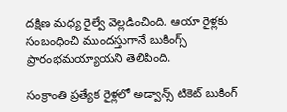దక్షిణ మధ్య రైల్వే వెల్లడించింది. ఆయా రైళ్లకు సంబంధించి ముందస్తుగానే బుకింగ్స్‌ ప్రారంభమయ్యాయని తెలిపింది.

సంక్రాంతి ప్రత్యేక రైళ్లలో అడ్వాన్స్ టికెట్ బుకింగ్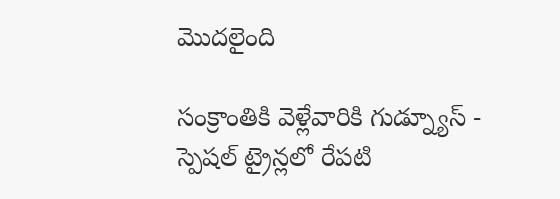మొదలైంది

సంక్రాంతికి వెళ్లేవారికి గుడ్న్యూస్ - స్పెషల్ ట్రైన్లలో రేపటి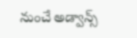నుంచే అడ్వాన్స్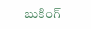బుకింగ్